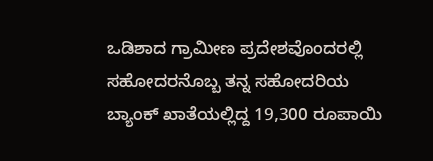ಒಡಿಶಾದ ಗ್ರಾಮೀಣ ಪ್ರದೇಶವೊಂದರಲ್ಲಿ ಸಹೋದರನೊಬ್ಬ ತನ್ನ ಸಹೋದರಿಯ ಬ್ಯಾಂಕ್ ಖಾತೆಯಲ್ಲಿದ್ದ 19,300 ರೂಪಾಯಿ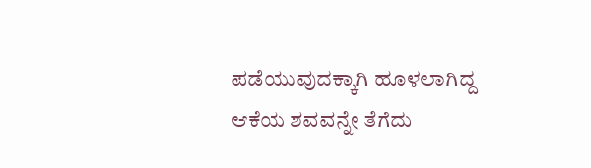ಪಡೆಯುವುದಕ್ಕಾಗಿ ಹೂಳಲಾಗಿದ್ದ ಆಕೆಯ ಶವವನ್ನೇ ತೆಗೆದು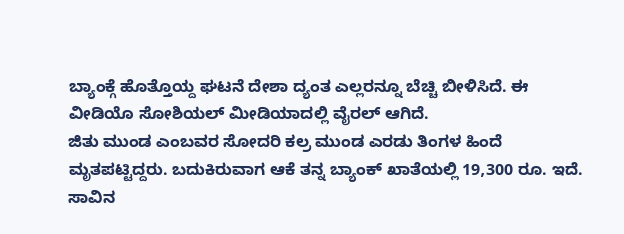ಬ್ಯಾಂಕ್ಗೆ ಹೊತ್ತೊಯ್ದ ಘಟನೆ ದೇಶಾ ದ್ಯಂತ ಎಲ್ಲರನ್ನೂ ಬೆಚ್ಚಿ ಬೀಳಿಸಿದೆ. ಈ ವೀಡಿಯೊ ಸೋಶಿಯಲ್ ಮೀಡಿಯಾದಲ್ಲಿ ವೈರಲ್ ಆಗಿದೆ.
ಜಿತು ಮುಂಡ ಎಂಬವರ ಸೋದರಿ ಕಲ್ರ ಮುಂಡ ಎರಡು ತಿಂಗಳ ಹಿಂದೆ ಮೃತಪಟ್ಟಿದ್ದರು. ಬದುಕಿರುವಾಗ ಆಕೆ ತನ್ನ ಬ್ಯಾಂಕ್ ಖಾತೆಯಲ್ಲಿ 19,300 ರೂ. ಇದೆ. ಸಾವಿನ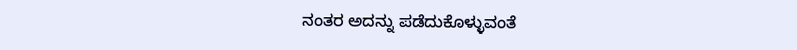ನಂತರ ಅದನ್ನು ಪಡೆದುಕೊಳ್ಳುವಂತೆ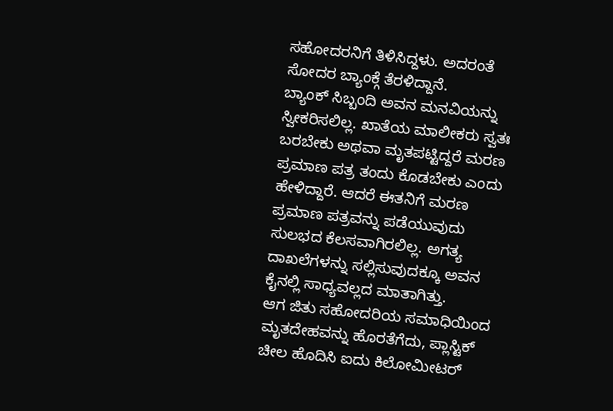ಸಹೋದರನಿಗೆ ತಿಳಿಸಿದ್ದಳು. ಅದರಂತೆ ಸೋದರ ಬ್ಯಾಂಕ್ಗೆ ತೆರಳಿದ್ದಾನೆ.
ಬ್ಯಾಂಕ್ ಸಿಬ್ಬಂದಿ ಅವನ ಮನವಿಯನ್ನು ಸ್ವೀಕರಿಸಲಿಲ್ಲ. ಖಾತೆಯ ಮಾಲೀಕರು ಸ್ವತಃ ಬರಬೇಕು ಅಥವಾ ಮೃತಪಟ್ಟಿದ್ದರೆ ಮರಣ ಪ್ರಮಾಣ ಪತ್ರ ತಂದು ಕೊಡಬೇಕು ಎಂದು ಹೇಳಿದ್ದಾರೆ. ಆದರೆ ಈತನಿಗೆ ಮರಣ ಪ್ರಮಾಣ ಪತ್ರವನ್ನು ಪಡೆಯುವುದು ಸುಲಭದ ಕೆಲಸವಾಗಿರಲಿಲ್ಲ. ಅಗತ್ಯ ದಾಖಲೆಗಳನ್ನು ಸಲ್ಲಿಸುವುದಕ್ಕೂ ಅವನ ಕೈನಲ್ಲಿ ಸಾಧ್ಯವಲ್ಲದ ಮಾತಾಗಿತ್ತು.
ಆಗ ಜಿತು ಸಹೋದರಿಯ ಸಮಾಧಿಯಿಂದ ಮೃತದೇಹವನ್ನು ಹೊರತೆಗೆದು, ಪ್ಲಾಸ್ಟಿಕ್ ಚೀಲ ಹೊದಿಸಿ ಐದು ಕಿಲೋಮೀಟರ್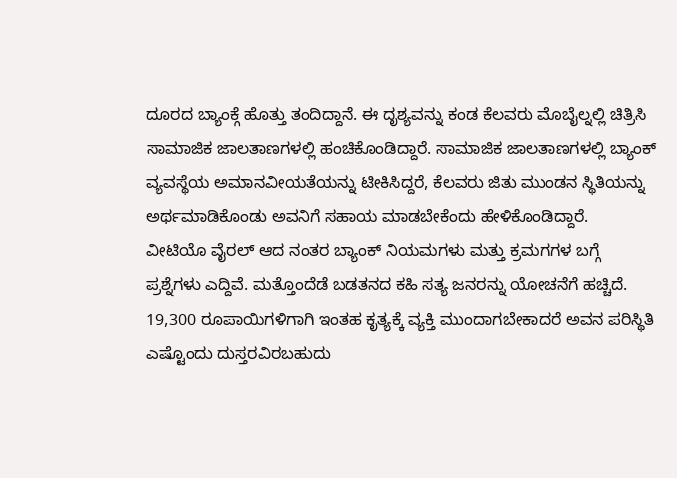ದೂರದ ಬ್ಯಾಂಕ್ಗೆ ಹೊತ್ತು ತಂದಿದ್ದಾನೆ. ಈ ದೃಶ್ಯವನ್ನು ಕಂಡ ಕೆಲವರು ಮೊಬೈಲ್ನಲ್ಲಿ ಚಿತ್ರಿಸಿ ಸಾಮಾಜಿಕ ಜಾಲತಾಣಗಳಲ್ಲಿ ಹಂಚಿಕೊಂಡಿದ್ದಾರೆ. ಸಾಮಾಜಿಕ ಜಾಲತಾಣಗಳಲ್ಲಿ ಬ್ಯಾಂಕ್ ವ್ಯವಸ್ಥೆಯ ಅಮಾನವೀಯತೆಯನ್ನು ಟೀಕಿಸಿದ್ದರೆ, ಕೆಲವರು ಜಿತು ಮುಂಡನ ಸ್ಥಿತಿಯನ್ನು ಅರ್ಥಮಾಡಿಕೊಂಡು ಅವನಿಗೆ ಸಹಾಯ ಮಾಡಬೇಕೆಂದು ಹೇಳಿಕೊಂಡಿದ್ದಾರೆ.
ವೀಟಿಯೊ ವೈರಲ್ ಆದ ನಂತರ ಬ್ಯಾಂಕ್ ನಿಯಮಗಳು ಮತ್ತು ಕ್ರಮಗಗಳ ಬಗ್ಗೆ ಪ್ರಶ್ನೆಗಳು ಎದ್ದಿವೆ. ಮತ್ತೊಂದೆಡೆ ಬಡತನದ ಕಹಿ ಸತ್ಯ ಜನರನ್ನು ಯೋಚನೆಗೆ ಹಚ್ಚಿದೆ. 19,300 ರೂಪಾಯಿಗಳಿಗಾಗಿ ಇಂತಹ ಕೃತ್ಯಕ್ಕೆ ವ್ಯಕ್ತಿ ಮುಂದಾಗಬೇಕಾದರೆ ಅವನ ಪರಿಸ್ಥಿತಿ ಎಷ್ಟೊಂದು ದುಸ್ತರವಿರಬಹುದು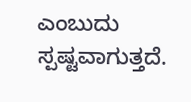ಎಂಬುದು ಸ್ಪಷ್ಟವಾಗುತ್ತದೆ.